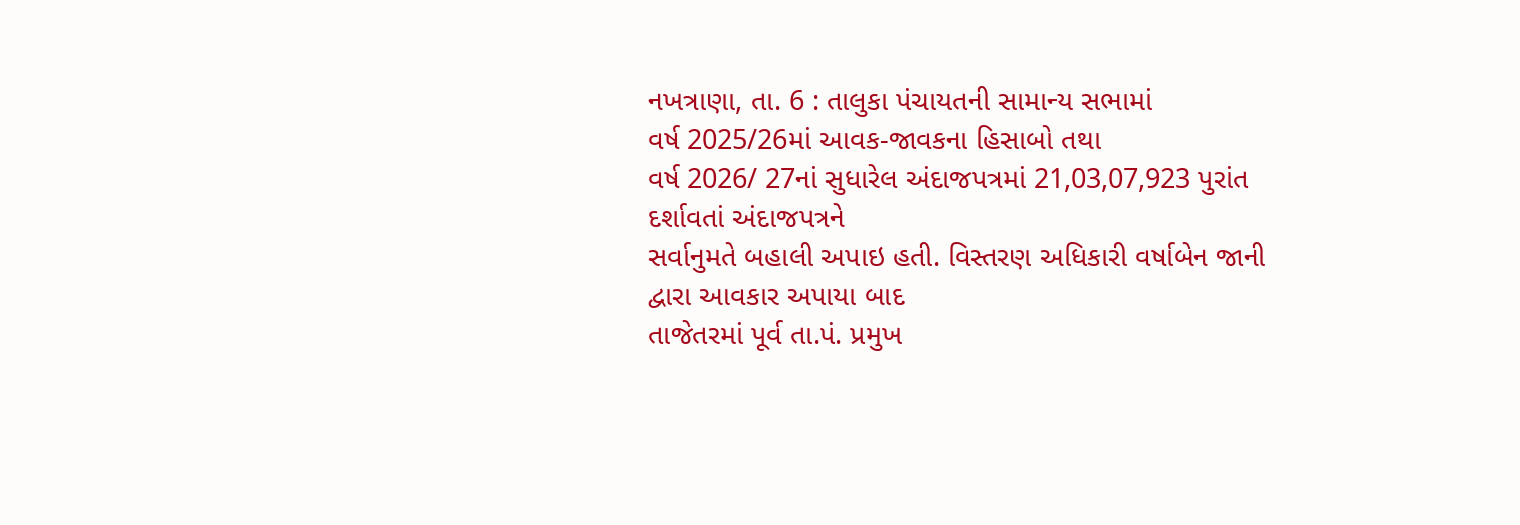નખત્રાણા, તા. 6 : તાલુકા પંચાયતની સામાન્ય સભામાં
વર્ષ 2025/26માં આવક-જાવકના હિસાબો તથા
વર્ષ 2026/ 27નાં સુધારેલ અંદાજપત્રમાં 21,03,07,923 પુરાંત દર્શાવતાં અંદાજપત્રને
સર્વાનુમતે બહાલી અપાઇ હતી. વિસ્તરણ અધિકારી વર્ષાબેન જાની દ્વારા આવકાર અપાયા બાદ
તાજેતરમાં પૂર્વ તા.પં. પ્રમુખ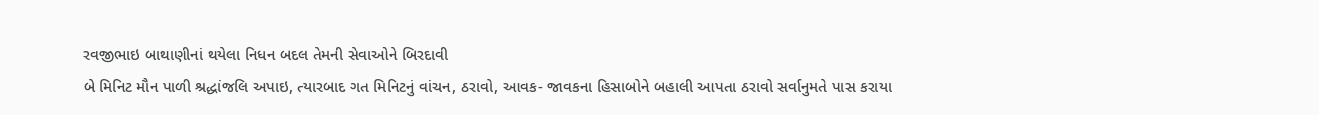રવજીભાઇ બાથાણીનાં થયેલા નિધન બદલ તેમની સેવાઓને બિરદાવી
બે મિનિટ મૌન પાળી શ્રદ્ધાંજલિ અપાઇ, ત્યારબાદ ગત મિનિટનું વાંચન, ઠરાવો, આવક- જાવકના હિસાબોને બહાલી આપતા ઠરાવો સર્વાનુમતે પાસ કરાયા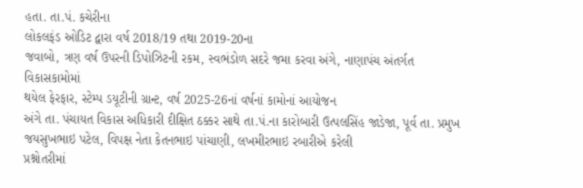હતા. તા.પં. કચેરીના
લોકલફંડ ઓડિટ દ્વારા વર્ષ 2018/19 તથા 2019-20ના
જવાબો, ત્રણ વર્ષ ઉપરની ડિપોઝિટની રકમ, સ્વભંડોળ સદરે જમા કરવા અંગે, નાણાપંચ અંતર્ગત વિકાસકામોમાં
થયેલ ફેરફાર, સ્ટેમ્પ ડયૂટીની ગ્રાન્ટ, વર્ષ 2025-26નાં વર્ષનાં કામોનાં આયોજન
અંગે તા. પંચાયત વિકાસ અધિકારી દીક્ષિત ઠક્કર સાથે તા.પં.ના કારોબારી ઉત્પલસિંહ જાડેજા, પૂર્વ તા. પ્રમુખ જયસુખભાઇ પટેલ, વિપક્ષ નેતા કેતનભાઇ પાંચાણી, લખમીરભાઇ રબારીએ કરેલી
પ્રશ્નોતરીમાં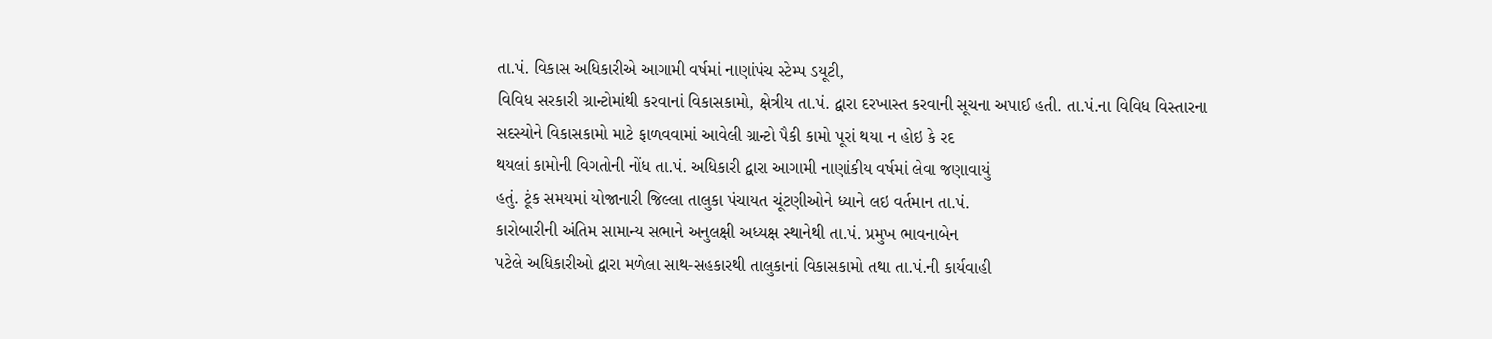તા.પં. વિકાસ અધિકારીએ આગામી વર્ષમાં નાણાંપંચ સ્ટેમ્પ ડયૂટી,
વિવિધ સરકારી ગ્રાન્ટોમાંથી કરવાનાં વિકાસકામો, ક્ષેત્રીય તા.પં. દ્વારા દરખાસ્ત કરવાની સૂચના અપાઈ હતી. તા.પં.ના વિવિધ વિસ્તારના
સદસ્યોને વિકાસકામો માટે ફાળવવામાં આવેલી ગ્રાન્ટો પૈકી કામો પૂરાં થયા ન હોઇ કે રદ
થયલાં કામોની વિગતોની નોંધ તા.પં. અધિકારી દ્વારા આગામી નાણાંકીય વર્ષમાં લેવા જણાવાયું
હતું. ટૂંક સમયમાં યોજાનારી જિલ્લા તાલુકા પંચાયત ચૂંટણીઓને ધ્યાને લઇ વર્તમાન તા.પં.
કારોબારીની અંતિમ સામાન્ય સભાને અનુલક્ષી અધ્યક્ષ સ્થાનેથી તા.પં. પ્રમુખ ભાવનાબેન
પટેલે અધિકારીઓ દ્વારા મળેલા સાથ-સહકારથી તાલુકાનાં વિકાસકામો તથા તા.પં.ની કાર્યવાહી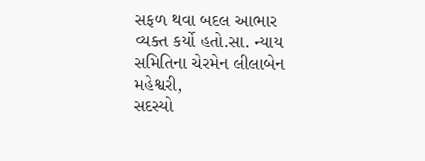સફળ થવા બદલ આભાર વ્યક્ત કર્યો હતો.સા. ન્યાય સમિતિના ચેરમેન લીલાબેન મહેશ્વરી,
સદસ્યો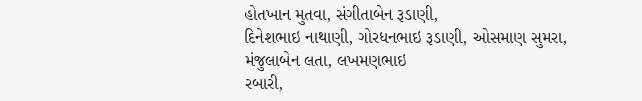હોતખાન મુતવા, સંગીતાબેન રૂડાણી,
દિનેશભાઇ નાથાણી, ગોરધનભાઇ રૂડાણી, ઓસમાણ સુમરા, મંજુલાબેન લતા, લખમણભાઇ
રબારી,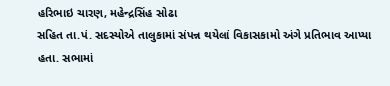હરિભાઇ ચારણ, મહેન્દ્રસિંહ સોઢા
સહિત તા.પં. સદસ્યોએ તાલુકામાં સંપન્ન થયેલાં વિકાસકામો અંગે પ્રતિભાવ આપ્યા હતા. સભામાં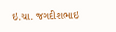ઇ.ચા. જગદીશભાઇ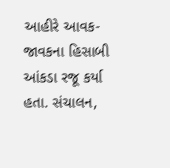આહીરે આવક- જાવકના હિસાબી આંકડા રજૂ કર્યા હતા. સંચાલન,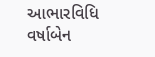આભારવિધિ વર્ષાબેન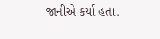જાનીએ કર્યા હતા.